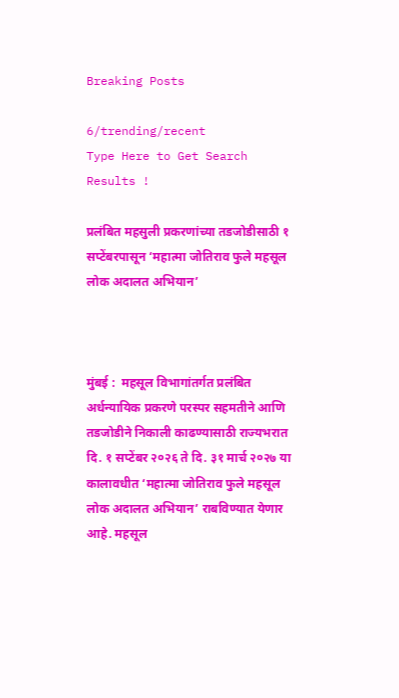Breaking Posts

6/trending/recent
Type Here to Get Search Results !

प्रलंबित महसुली प्रकरणांच्या तडजोडीसाठी १ सप्टेंबरपासून ‘महात्मा जोतिराव फुले महसूल लोक अदालत अभियान’



मुंबई :  महसूल विभागांतर्गत प्रलंबित अर्धन्यायिक प्रकरणे परस्पर सहमतीने आणि तडजोडीने निकाली काढण्यासाठी राज्यभरात दि. १ सप्टेंबर २०२६ ते दि. ३१ मार्च २०२७ या कालावधीत ‘महात्मा जोतिराव फुले महसूल लोक अदालत अभियान’ राबविण्यात येणार आहे. महसूल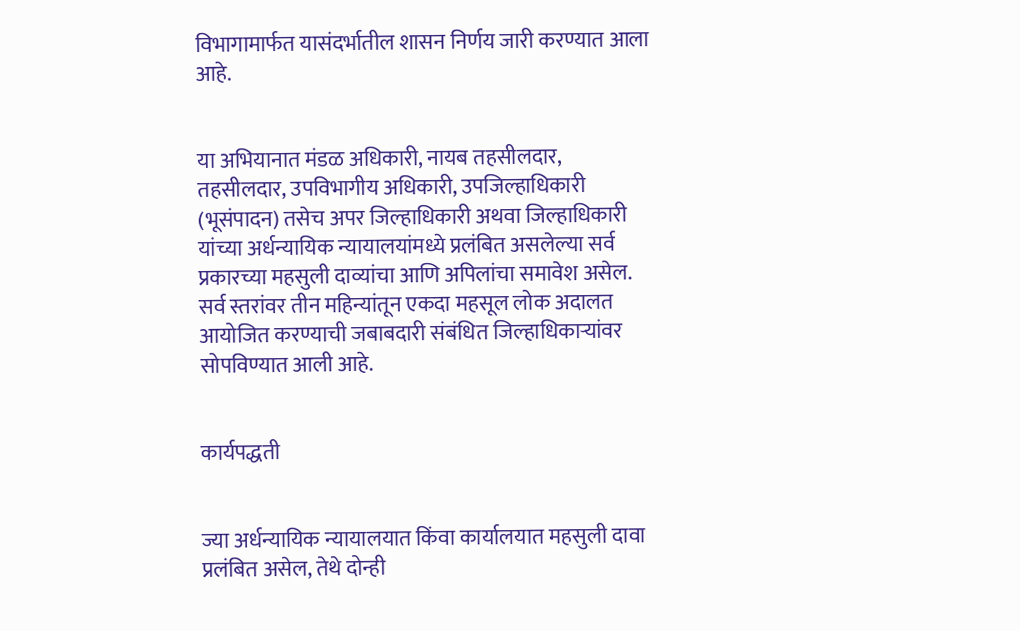विभागामार्फत यासंदर्भातील शासन निर्णय जारी करण्यात आला आहे.


या अभियानात मंडळ अधिकारी, नायब तहसीलदार, तहसीलदार, उपविभागीय अधिकारी, उपजिल्हाधिकारी (भूसंपादन) तसेच अपर जिल्हाधिकारी अथवा जिल्हाधिकारी यांच्या अर्धन्यायिक न्यायालयांमध्ये प्रलंबित असलेल्या सर्व प्रकारच्या महसुली दाव्यांचा आणि अपिलांचा समावेश असेल. सर्व स्तरांवर तीन महिन्यांतून एकदा महसूल लोक अदालत आयोजित करण्याची जबाबदारी संबंधित जिल्हाधिकाऱ्यांवर सोपविण्यात आली आहे.


कार्यपद्धती


ज्या अर्धन्यायिक न्यायालयात किंवा कार्यालयात महसुली दावा प्रलंबित असेल, तेथे दोन्ही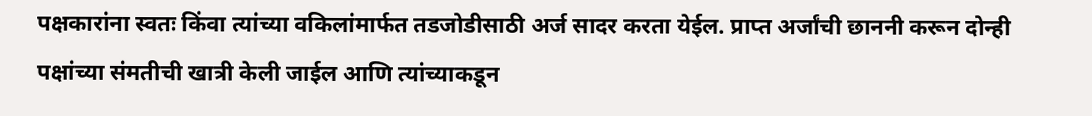पक्षकारांना स्वतः किंवा त्यांच्या वकिलांमार्फत तडजोडीसाठी अर्ज सादर करता येईल. प्राप्त अर्जांची छाननी करून दोन्ही पक्षांच्या संमतीची खात्री केली जाईल आणि त्यांच्याकडून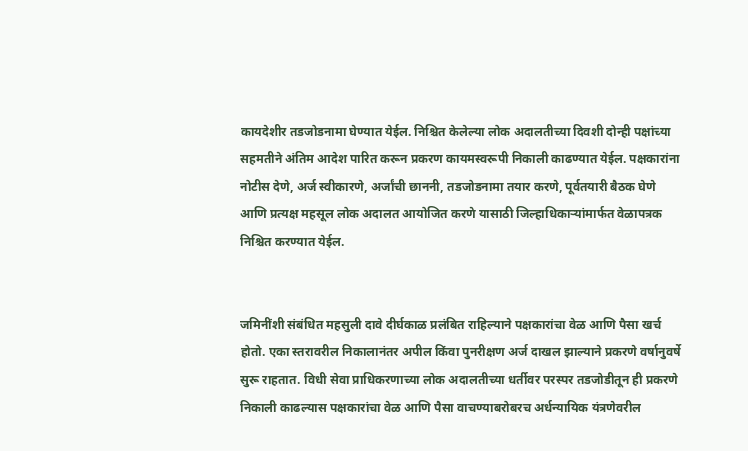कायदेशीर तडजोडनामा घेण्यात येईल. निश्चित केलेल्या लोक अदालतीच्या दिवशी दोन्ही पक्षांच्या सहमतीने अंतिम आदेश पारित करून प्रकरण कायमस्वरूपी निकाली काढण्यात येईल. पक्षकारांना नोटीस देणे, अर्ज स्वीकारणे, अर्जांची छाननी, तडजोडनामा तयार करणे, पूर्वतयारी बैठक घेणे आणि प्रत्यक्ष महसूल लोक अदालत आयोजित करणे यासाठी जिल्हाधिकाऱ्यांमार्फत वेळापत्रक निश्चित करण्यात येईल.


जमिनींशी संबंधित महसुली दावे दीर्घकाळ प्रलंबित राहिल्याने पक्षकारांचा वेळ आणि पैसा खर्च होतो. एका स्तरावरील निकालानंतर अपील किंवा पुनरीक्षण अर्ज दाखल झाल्याने प्रकरणे वर्षानुवर्षे सुरू राहतात. विधी सेवा प्राधिकरणाच्या लोक अदालतीच्या धर्तीवर परस्पर तडजोडीतून ही प्रकरणे निकाली काढल्यास पक्षकारांचा वेळ आणि पैसा वाचण्याबरोबरच अर्धन्यायिक यंत्रणेवरील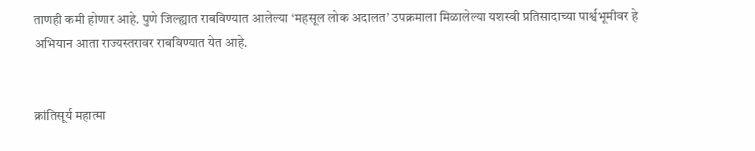ताणही कमी होणार आहे. पुणे जिल्ह्यात राबविण्यात आलेल्या ‘महसूल लोक अदालत’ उपक्रमाला मिळालेल्या यशस्वी प्रतिसादाच्या पार्श्वभूमीवर हे अभियान आता राज्यस्तरावर राबविण्यात येत आहे.


क्रांतिसूर्य महात्मा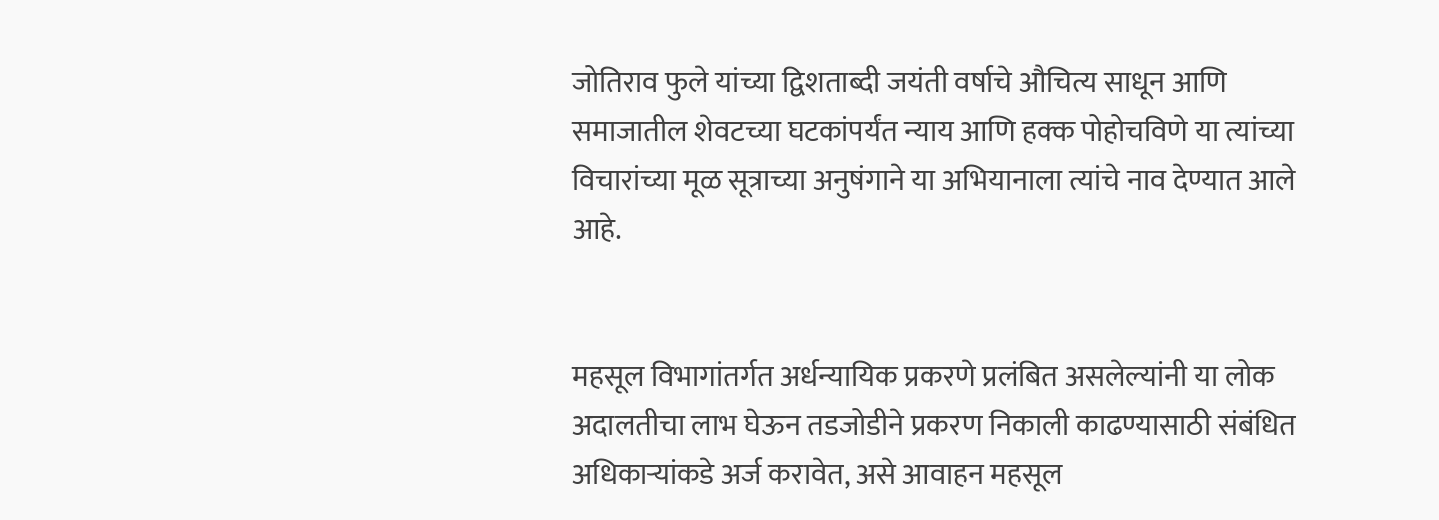जोतिराव फुले यांच्या द्विशताब्दी जयंती वर्षाचे औचित्य साधून आणि समाजातील शेवटच्या घटकांपर्यंत न्याय आणि हक्क पोहोचविणे या त्यांच्या विचारांच्या मूळ सूत्राच्या अनुषंगाने या अभियानाला त्यांचे नाव देण्यात आले आहे.


महसूल विभागांतर्गत अर्धन्यायिक प्रकरणे प्रलंबित असलेल्यांनी या लोक अदालतीचा लाभ घेऊन तडजोडीने प्रकरण निकाली काढण्यासाठी संबंधित अधिकाऱ्यांकडे अर्ज करावेत, असे आवाहन महसूल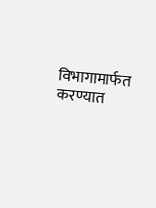विभागामार्फत करण्यात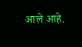आले आहे.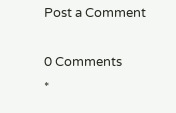Post a Comment

0 Comments
*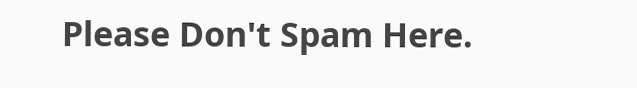Please Don't Spam Here.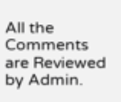All the Comments are Reviewed by Admin.